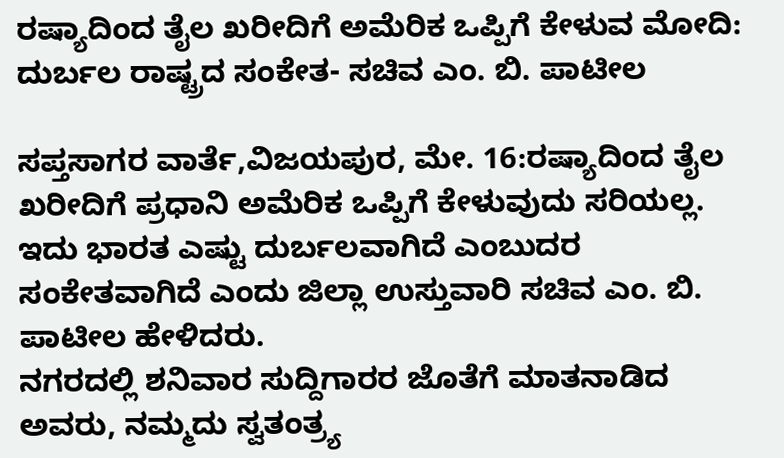ರಷ್ಯಾದಿಂದ ತೈಲ ಖರೀದಿಗೆ ಅಮೆರಿಕ ಒಪ್ಪಿಗೆ ಕೇಳುವ ಮೋದಿ: ದುರ್ಬಲ ರಾಷ್ಟ್ರದ ಸಂಕೇತ- ಸಚಿವ ಎಂ. ಬಿ. ಪಾಟೀಲ

ಸಪ್ತಸಾಗರ ವಾರ್ತೆ,ವಿಜಯಪುರ, ಮೇ. 16:ರಷ್ಯಾದಿಂದ ತೈಲ ಖರೀದಿಗೆ ಪ್ರಧಾನಿ ಅಮೆರಿಕ ಒಪ್ಪಿಗೆ ಕೇಳುವುದು ಸರಿಯಲ್ಲ. ಇದು ಭಾರತ ಎಷ್ಟು ದುರ್ಬಲವಾಗಿದೆ ಎಂಬುದರ ಸಂಕೇತವಾಗಿದೆ ಎಂದು ಜಿಲ್ಲಾ ಉಸ್ತುವಾರಿ ಸಚಿವ ಎಂ. ಬಿ. ಪಾಟೀಲ ಹೇಳಿದರು.
ನಗರದಲ್ಲಿ ಶನಿವಾರ ಸುದ್ದಿಗಾರರ ಜೊತೆಗೆ ಮಾತನಾಡಿದ ಅವರು, ನಮ್ಮದು ಸ್ವತಂತ್ರ್ಯ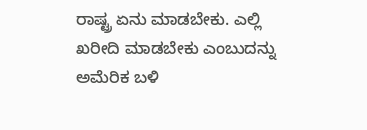ರಾಷ್ಟ್ರ ಏನು ಮಾಡಬೇಕು. ಎಲ್ಲಿ ಖರೀದಿ ಮಾಡಬೇಕು ಎಂಬುದನ್ನು ಅಮೆರಿಕ ಬಳಿ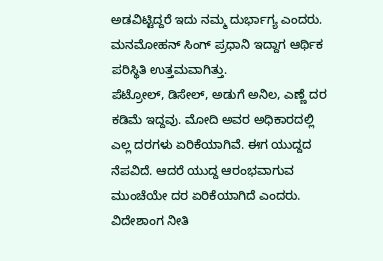ಅಡವಿಟ್ಟಿದ್ದರೆ ಇದು ನಮ್ಮ ದುರ್ಭಾಗ್ಯ ಎಂದರು.
ಮನಮೋಹನ್ ಸಿಂಗ್ ಪ್ರಧಾನಿ ಇದ್ದಾಗ ಆರ್ಥಿಕ ಪರಿಸ್ಥಿತಿ ಉತ್ತಮವಾಗಿತ್ತು.
ಪೆಟ್ರೋಲ್, ಡಿಸೇಲ್, ಅಡುಗೆ ಅನಿಲ, ಎಣ್ಣೆ ದರ ಕಡಿಮೆ ಇದ್ದವು. ಮೋದಿ ಅವರ ಅಧಿಕಾರದಲ್ಲಿ ಎಲ್ಲ ದರಗಳು ಏರಿಕೆಯಾಗಿವೆ. ಈಗ ಯುದ್ದದ ನೆಪವಿದೆ. ಆದರೆ ಯುದ್ದ ಆರಂಭವಾಗುವ ಮುಂಚೆಯೇ ದರ ಏರಿಕೆಯಾಗಿದೆ ಎಂದರು.
ವಿದೇಶಾಂಗ ನೀತಿ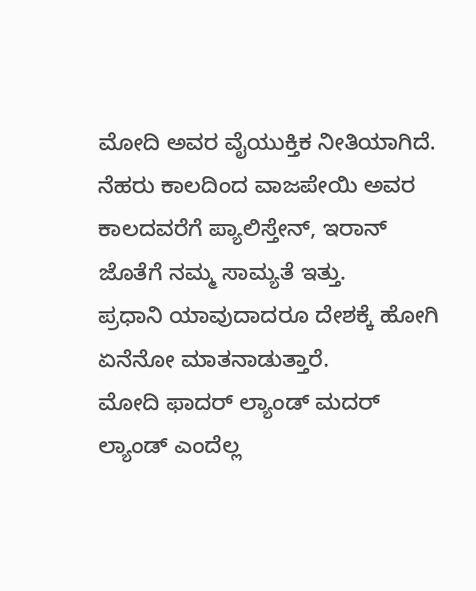ಮೋದಿ ಅವರ ವೈಯುಕ್ತಿಕ ನೀತಿಯಾಗಿದೆ. ನೆಹರು ಕಾಲದಿಂದ ವಾಜಪೇಯಿ ಅವರ ಕಾಲದವರೆಗೆ ಪ್ಯಾಲಿಸ್ತೇನ್, ಇರಾನ್ ಜೊತೆಗೆ ನಮ್ಮ ಸಾಮ್ಯತೆ ಇತ್ತು.
ಪ್ರಧಾನಿ ಯಾವುದಾದರೂ ದೇಶಕ್ಕೆ ಹೋಗಿ ಏನೆನೋ ಮಾತನಾಡುತ್ತಾರೆ.
ಮೋದಿ ಫಾದರ್ ಲ್ಯಾಂಡ್ ಮದರ್ ಲ್ಯಾಂಡ್ ಎಂದೆಲ್ಲ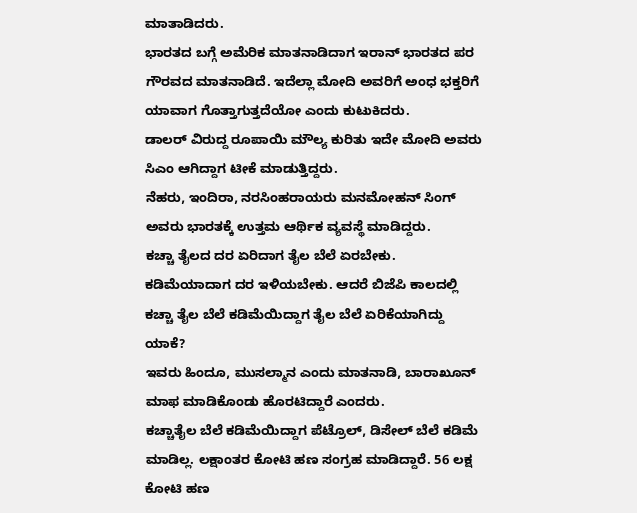ಮಾತಾಡಿದರು.
ಭಾರತದ ಬಗ್ಗೆ ಅಮೆರಿಕ ಮಾತನಾಡಿದಾಗ ಇರಾನ್ ಭಾರತದ ಪರ ಗೌರವದ ಮಾತನಾಡಿದೆ. ಇದೆಲ್ಲಾ ಮೋದಿ ಅವರಿಗೆ ಅಂಧ ಭಕ್ತರಿಗೆ ಯಾವಾಗ ಗೊತ್ತಾಗುತ್ತದೆಯೋ ಎಂದು ಕುಟುಕಿದರು.
ಡಾಲರ್ ವಿರುದ್ದ ರೂಪಾಯಿ ಮೌಲ್ಯ ಕುರಿತು ಇದೇ ಮೋದಿ ಅವರು ಸಿಎಂ ಆಗಿದ್ದಾಗ ಟೀಕೆ ಮಾಡುತ್ತಿದ್ದರು.
ನೆಹರು, ಇಂದಿರಾ, ನರಸಿಂಹರಾಯರು ಮನಮೋಹನ್ ಸಿಂಗ್ ಅವರು ಭಾರತಕ್ಕೆ ಉತ್ತಮ ಆರ್ಥಿಕ ವ್ಯವಸ್ಥೆ ಮಾಡಿದ್ದರು.
ಕಚ್ಚಾ ತೈಲದ ದರ ಏರಿದಾಗ ತೈಲ ಬೆಲೆ ಏರಬೇಕು. ಕಡಿಮೆಯಾದಾಗ ದರ ಇಳಿಯಬೇಕು. ಆದರೆ ಬಿಜೆಪಿ ಕಾಲದಲ್ಲಿ ಕಚ್ಚಾ ತೈಲ ಬೆಲೆ ಕಡಿಮೆಯಿದ್ದಾಗ ತೈಲ ಬೆಲೆ ಏರಿಕೆಯಾಗಿದ್ದು ಯಾಕೆ?
ಇವರು ಹಿಂದೂ, ಮುಸಲ್ಮಾನ ಎಂದು ಮಾತನಾಡಿ, ಬಾರಾಖೂನ್ ಮಾಫ ಮಾಡಿಕೊಂಡು ಹೊರಟಿದ್ದಾರೆ ಎಂದರು.
ಕಚ್ಚಾತೈಲ ಬೆಲೆ ಕಡಿಮೆಯಿದ್ದಾಗ ಪೆಟ್ರೊಲ್, ಡಿಸೇಲ್ ಬೆಲೆ ಕಡಿಮೆ ಮಾಡಿಲ್ಲ. ಲಕ್ಷಾಂತರ ಕೋಟಿ ಹಣ ಸಂಗ್ರಹ ಮಾಡಿದ್ದಾರೆ. 56 ಲಕ್ಷ ಕೋಟಿ ಹಣ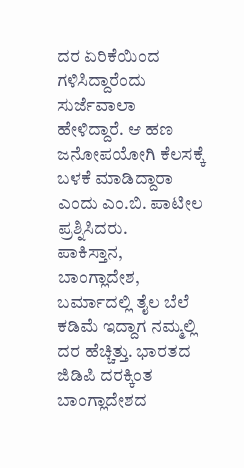ದರ ಏರಿಕೆಯಿಂದ ಗಳಿಸಿದ್ದಾರೆಂದು ಸುರ್ಜೆವಾಲಾ ಹೇಳಿದ್ದಾರೆ. ಆ ಹಣ ಜನೋಪಯೋಗಿ ಕೆಲಸಕ್ಕೆ ಬಳಕೆ ಮಾಡಿದ್ದಾರಾ ಎಂದು ಎಂ.ಬಿ. ಪಾಟೀಲ ಪ್ರಶ್ನಿಸಿದರು.
ಪಾಕಿಸ್ತಾನ, ಬಾಂಗ್ಲಾದೇಶ, ಬರ್ಮಾದಲ್ಲಿ ತೈಲ ಬೆಲೆ ಕಡಿಮೆ ಇದ್ದಾಗ ನಮ್ಮಲ್ಲಿ ದರ ಹೆಚ್ಚಿತ್ತು. ಭಾರತದ ಜಿಡಿಪಿ ದರಕ್ಕಿಂತ ಬಾಂಗ್ಲಾದೇಶದ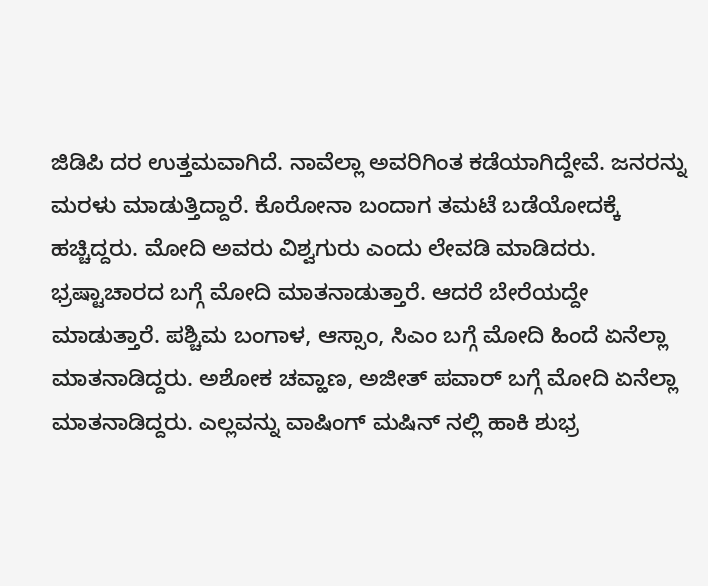ಜಿಡಿಪಿ ದರ ಉತ್ತಮವಾಗಿದೆ. ನಾವೆಲ್ಲಾ ಅವರಿಗಿಂತ ಕಡೆಯಾಗಿದ್ದೇವೆ. ಜನರನ್ನು ಮರಳು ಮಾಡುತ್ತಿದ್ದಾರೆ. ಕೊರೋನಾ ಬಂದಾಗ ತಮಟೆ ಬಡೆಯೋದಕ್ಕೆ ಹಚ್ಚಿದ್ದರು. ಮೋದಿ ಅವರು ವಿಶ್ವಗುರು ಎಂದು ಲೇವಡಿ ಮಾಡಿದರು.
ಭ್ರಷ್ಟಾಚಾರದ ಬಗ್ಗೆ ಮೋದಿ ಮಾತನಾಡುತ್ತಾರೆ. ಆದರೆ ಬೇರೆಯದ್ದೇ ಮಾಡುತ್ತಾರೆ. ಪಶ್ಚಿಮ ಬಂಗಾಳ, ಆಸ್ಸಾಂ, ಸಿಎಂ ಬಗ್ಗೆ ಮೋದಿ ಹಿಂದೆ ಏನೆಲ್ಲಾ ಮಾತನಾಡಿದ್ದರು. ಅಶೋಕ ಚವ್ಹಾಣ, ಅಜೀತ್ ಪವಾರ್ ಬಗ್ಗೆ ಮೋದಿ ಏನೆಲ್ಲಾ ಮಾತನಾಡಿದ್ದರು. ಎಲ್ಲವನ್ನು ವಾಷಿಂಗ್ ಮಷಿನ್ ನಲ್ಲಿ ಹಾಕಿ ಶುಭ್ರ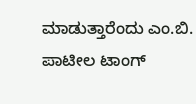ಮಾಡುತ್ತಾರೆಂದು ಎಂ.ಬಿ. ಪಾಟೀಲ ಟಾಂಗ್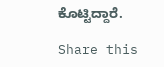ಕೊಟ್ಟಿದ್ದಾರೆ.

Share this